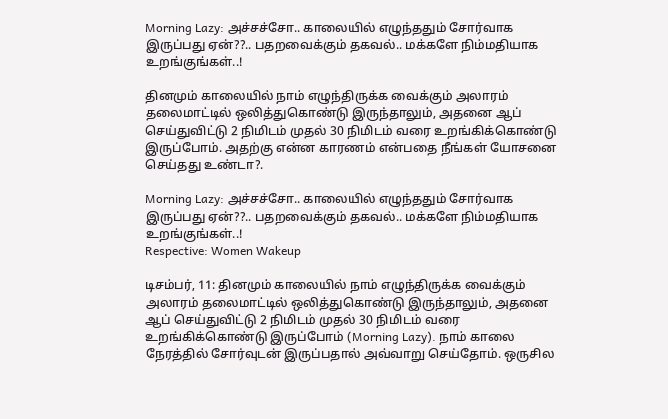Morning Lazy: அச்சச்சோ.. காலையில் எழுந்ததும் சோர்வாக இருப்பது ஏன்??.. பதறவைக்கும் தகவல்.. மக்களே நிம்மதியாக உறங்குங்கள்..!

தினமும் காலையில் நாம் எழுந்திருக்க வைக்கும் அலாரம் தலைமாட்டில் ஒலித்துகொண்டு இருந்தாலும், அதனை ஆப் செய்துவிட்டு 2 நிமிடம் முதல் 30 நிமிடம் வரை உறங்கிக்கொண்டு இருப்போம். அதற்கு என்ன காரணம் என்பதை நீங்கள் யோசனை செய்தது உண்டா?.

Morning Lazy: அச்சச்சோ.. காலையில் எழுந்ததும் சோர்வாக இருப்பது ஏன்??.. பதறவைக்கும் தகவல்.. மக்களே நிம்மதியாக உறங்குங்கள்..!
Respective: Women Wakeup

டிசம்பர், 11: தினமும் காலையில் நாம் எழுந்திருக்க வைக்கும் அலாரம் தலைமாட்டில் ஒலித்துகொண்டு இருந்தாலும், அதனை ஆப் செய்துவிட்டு 2 நிமிடம் முதல் 30 நிமிடம் வரை உறங்கிக்கொண்டு இருப்போம் (Morning Lazy). நாம் காலை நேரத்தில் சோர்வுடன் இருப்பதால் அவ்வாறு செய்தோம். ஒருசில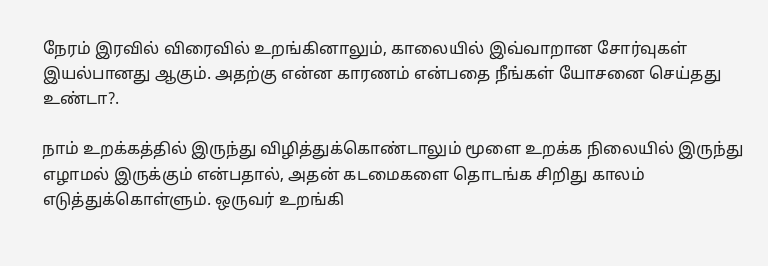நேரம் இரவில் விரைவில் உறங்கினாலும், காலையில் இவ்வாறான சோர்வுகள் இயல்பானது ஆகும். அதற்கு என்ன காரணம் என்பதை நீங்கள் யோசனை செய்தது உண்டா?.

நாம் உறக்கத்தில் இருந்து விழித்துக்கொண்டாலும் மூளை உறக்க நிலையில் இருந்து எழாமல் இருக்கும் என்பதால், அதன் கடமைகளை தொடங்க சிறிது காலம் எடுத்துக்கொள்ளும். ஒருவர் உறங்கி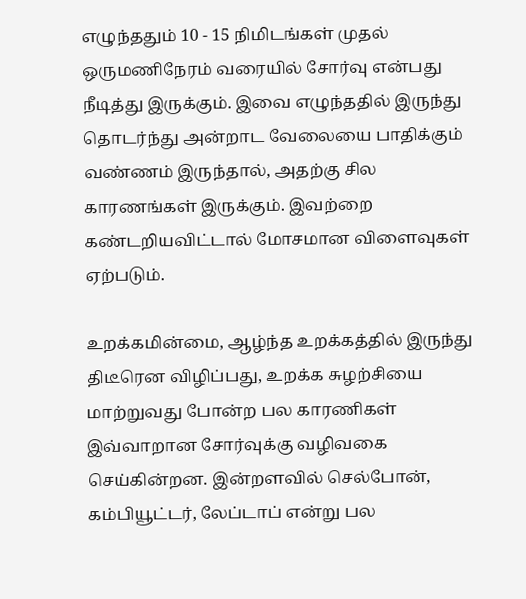எழுந்ததும் 10 - 15 நிமிடங்கள் முதல் ஒருமணிநேரம் வரையில் சோர்வு என்பது நீடித்து இருக்கும். இவை எழுந்ததில் இருந்து தொடர்ந்து அன்றாட வேலையை பாதிக்கும் வண்ணம் இருந்தால், அதற்கு சில காரணங்கள் இருக்கும். இவற்றை கண்டறியவிட்டால் மோசமான விளைவுகள் ஏற்படும்.

உறக்கமின்மை, ஆழ்ந்த உறக்கத்தில் இருந்து திடீரென விழிப்பது, உறக்க சுழற்சியை மாற்றுவது போன்ற பல காரணிகள் இவ்வாறான சோர்வுக்கு வழிவகை செய்கின்றன. இன்றளவில் செல்போன், கம்பியூட்டர், லேப்டாப் என்று பல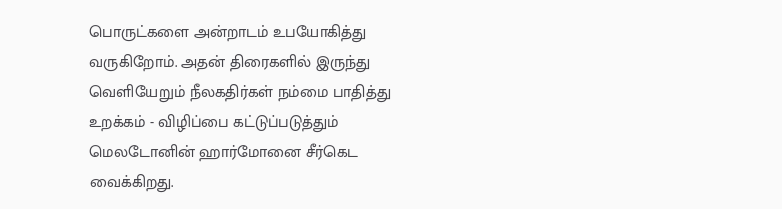பொருட்களை அன்றாடம் உபயோகித்து வருகிறோம். அதன் திரைகளில் இருந்து வெளியேறும் நீலகதிர்கள் நம்மை பாதித்து உறக்கம் - விழிப்பை கட்டுப்படுத்தும் மெலடோனின் ஹார்மோனை சீர்கெட வைக்கிறது.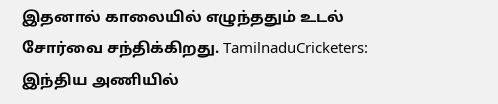இதனால் காலையில் எழுந்ததும் உடல் சோர்வை சந்திக்கிறது. TamilnaduCricketers: இந்திய அணியில்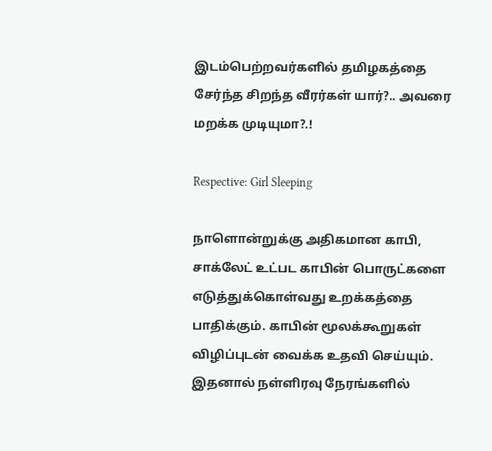இடம்பெற்றவர்களில் தமிழகத்தை சேர்ந்த சிறந்த வீரர்கள் யார்?.. அவரை மறக்க முடியுமா?.!

Respective: Girl Sleeping

நாளொன்றுக்கு அதிகமான காபி, சாக்லேட் உட்பட காபின் பொருட்களை எடுத்துக்கொள்வது உறக்கத்தை பாதிக்கும். காபின் மூலக்கூறுகள் விழிப்புடன் வைக்க உதவி செய்யும். இதனால் நள்ளிரவு நேரங்களில்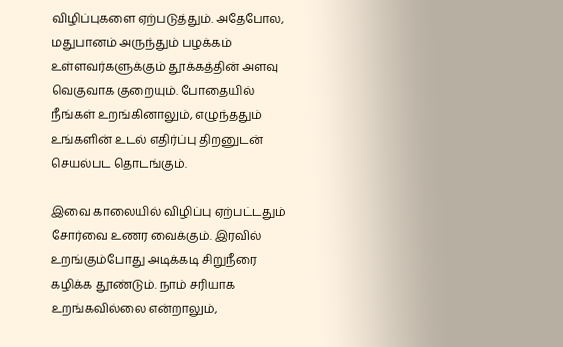விழிப்புகளை ஏற்படுத்தும். அதேபோல, மதுபானம் அருந்தும் பழக்கம் உள்ளவர்களுக்கும் தூக்கத்தின் அளவு வெகுவாக குறையும். போதையில் நீங்கள் உறங்கினாலும், எழுந்ததும் உங்களின் உடல் எதிர்ப்பு திறனுடன் செயல்பட தொடங்கும்.

இவை காலையில் விழிப்பு ஏற்பட்டதும் சோர்வை உணர வைக்கும். இரவில் உறங்கும்போது அடிக்கடி சிறுநீரை கழிக்க தூண்டும். நாம் சரியாக உறங்கவில்லை என்றாலும்,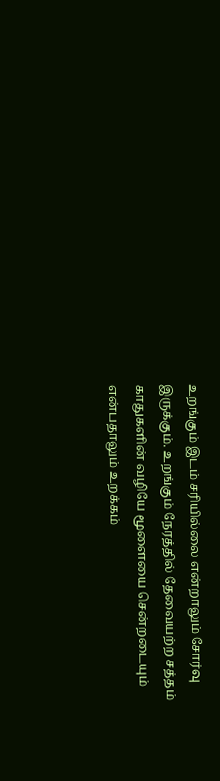உறங்கும் இடம் சரியில்லை என்றாலும் சோர்வு இருக்கும். உறங்கும் நேரத்தில் தேவையற்ற சத்தம் காதுகளின் வழியே மூளையை சென்றடையும் என்பதாலும் உறக்கம்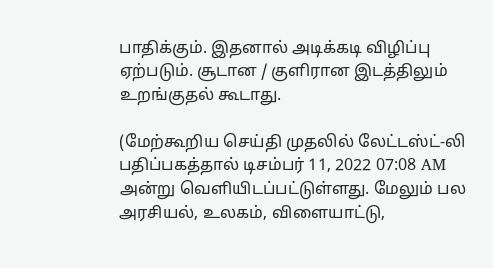பாதிக்கும். இதனால் அடிக்கடி விழிப்பு ஏற்படும். சூடான / குளிரான இடத்திலும் உறங்குதல் கூடாது.

(மேற்கூறிய செய்தி முதலில் லேட்டஸ்ட்-லி பதிப்பகத்தால் டிசம்பர் 11, 2022 07:08 AM அன்று வெளியிடப்பட்டுள்ளது. மேலும் பல அரசியல், உலகம், விளையாட்டு,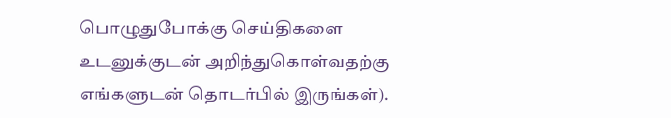பொழுதுபோக்கு செய்திகளை உடனுக்குடன் அறிந்துகொள்வதற்கு எங்களுடன் தொடர்பில் இருங்கள்).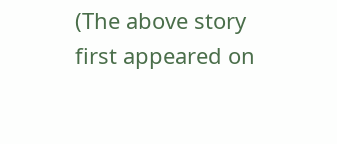(The above story first appeared on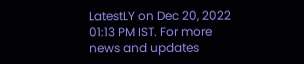LatestLY on Dec 20, 2022 01:13 PM IST. For more news and updates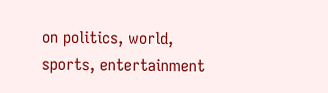on politics, world, sports, entertainment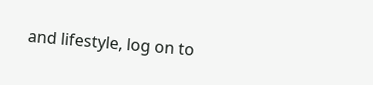and lifestyle, log on to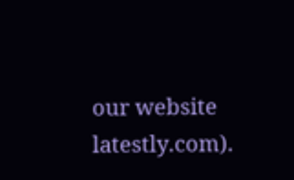our website latestly.com).